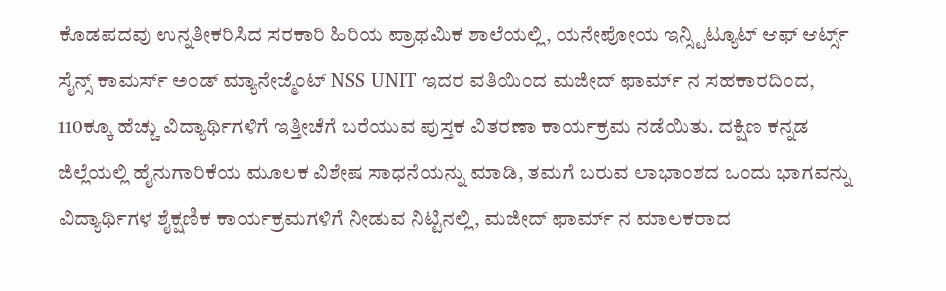ಕೊಡಪದವು ಉನ್ನತೀಕರಿಸಿದ ಸರಕಾರಿ ಹಿರಿಯ ಪ್ರಾಥಮಿಕ ಶಾಲೆಯಲ್ಲಿ, ಯನೇಪೋಯ ಇನ್ಸ್ಟಿಟ್ಯೂಟ್ ಆಫ್ ಆರ್ಟ್ಸ್ ಸೈನ್ಸ್ ಕಾಮರ್ಸ್ ಅಂಡ್ ಮ್ಯಾನೇಜ್ಮೆಂಟ್ NSS UNIT ಇದರ ವತಿಯಿಂದ ಮಜೀದ್ ಫಾರ್ಮ್ ನ ಸಹಕಾರದಿಂದ, 110ಕ್ಕೂ ಹೆಚ್ಚು ವಿದ್ಯಾರ್ಥಿಗಳಿಗೆ ಇತ್ತೀಚೆಗೆ ಬರೆಯುವ ಪುಸ್ತಕ ವಿತರಣಾ ಕಾರ್ಯಕ್ರಮ ನಡೆಯಿತು. ದಕ್ಷಿಣ ಕನ್ನಡ ಜಿಲ್ಲೆಯಲ್ಲಿ ಹೈನುಗಾರಿಕೆಯ ಮೂಲಕ ವಿಶೇಷ ಸಾಧನೆಯನ್ನು ಮಾಡಿ, ತಮಗೆ ಬರುವ ಲಾಭಾಂಶದ ಒಂದು ಭಾಗವನ್ನು ವಿದ್ಯಾರ್ಥಿಗಳ ಶೈಕ್ಷಣಿಕ ಕಾರ್ಯಕ್ರಮಗಳಿಗೆ ನೀಡುವ ನಿಟ್ಟಿನಲ್ಲಿ, ಮಜೀದ್ ಫಾರ್ಮ್ ನ ಮಾಲಕರಾದ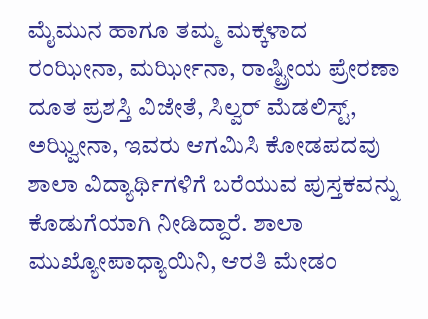ಮೈಮುನ ಹಾಗೂ ತಮ್ಮ ಮಕ್ಕಳಾದ ರಂಝೀನಾ, ಮರ್ಝೀನಾ, ರಾಷ್ಟ್ರೀಯ ಪ್ರೇರಣಾ ದೂತ ಪ್ರಶಸ್ತಿ ವಿಜೇತೆ, ಸಿಲ್ವರ್ ಮೆಡಲಿಸ್ಟ್, ಅಝ್ವೀನಾ, ಇವರು ಆಗಮಿಸಿ ಕೋಡಪದವು ಶಾಲಾ ವಿದ್ಯಾರ್ಥಿಗಳಿಗೆ ಬರೆಯುವ ಪುಸ್ತಕವನ್ನು ಕೊಡುಗೆಯಾಗಿ ನೀಡಿದ್ದಾರೆ. ಶಾಲಾ ಮುಖ್ಯೋಪಾಧ್ಯಾಯಿನಿ, ಆರತಿ ಮೇಡಂ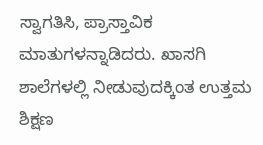ಸ್ವಾಗತಿಸಿ, ಪ್ರಾಸ್ತಾವಿಕ ಮಾತುಗಳನ್ನಾಡಿದರು. ಖಾಸಗಿ ಶಾಲೆಗಳಲ್ಲಿ ನೀಡುವುದಕ್ಕಿಂತ ಉತ್ತಮ ಶಿಕ್ಷಣ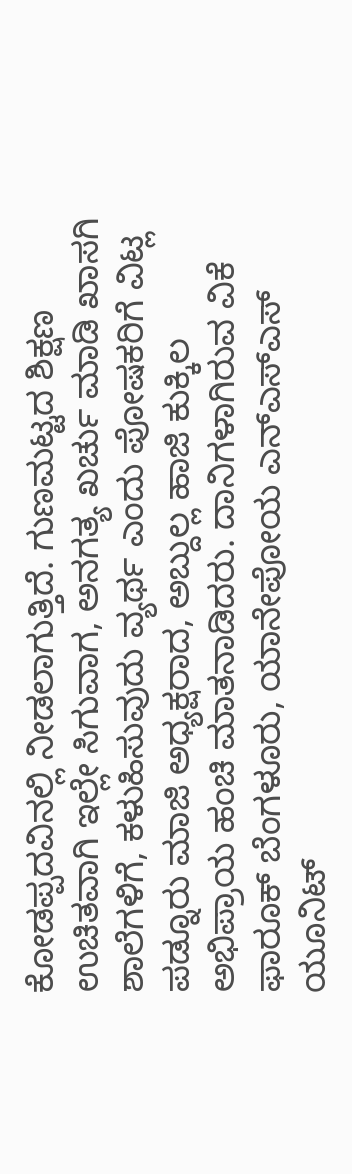ಕೋಡಪ್ಪದವಿನಲ್ಲಿ ನೀಡಲಾಗುತ್ತಿದೆ. ಗುಣಮಟ್ಟದ ಶಿಕ್ಷಣ ಉಚಿತವಾಗಿ ಇಲ್ಲೇ ಸಿಗುವಾಗ, ಅನಗತ್ಯ ಖರ್ಚು ಮಾಡಿ ಖಾಸಗಿ ಶಾಲೆಗಳಿಗೆ, ಕಳುಹಿಸುವುದು ವ್ಯರ್ಥ ಎಂದು ಪೋಷಕರಿಗೆ ವಿಟ್ಲ ಪಡ್ನೂರು ಮಾಜಿ ಅಧ್ಯಕ್ಷರಾದ, ಅಬ್ದುಲ್ಲ ಹಾಜಿ ಕುಕ್ಕಿಲ ಅಭಿಪ್ರಾಯ ಹಂಚಿ ಮಾತನಾಡಿದರು. ದಾನಿಗಳಾಗಿರುವ ವಿಕೆ ಫಾರೂಕ್ ಬೆಂಗಳೂರು, ಯಾನೇಪೋಯ ಎನ್ಎಸ್ಎಸ್ ಯೂನಿಟ್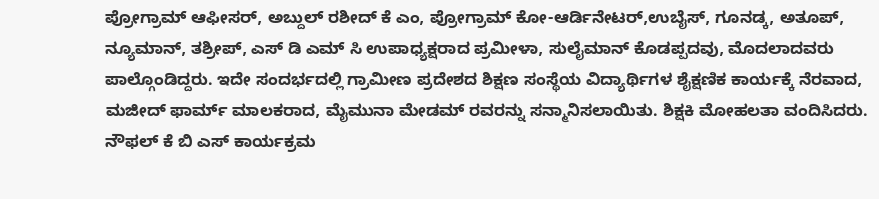ಪ್ರೋಗ್ರಾಮ್ ಆಫೀಸರ್, ಅಬ್ದುಲ್ ರಶೀದ್ ಕೆ ಎಂ, ಪ್ರೋಗ್ರಾಮ್ ಕೋ-ಆರ್ಡಿನೇಟರ್,ಉಬೈಸ್, ಗೂನಡ್ಕ, ಅತೂಪ್, ನ್ಯೂಮಾನ್, ತಶ್ರೀಪ್, ಎಸ್ ಡಿ ಎಮ್ ಸಿ ಉಪಾಧ್ಯಕ್ಷರಾದ ಪ್ರಮೀಳಾ, ಸುಲೈಮಾನ್ ಕೊಡಪ್ಪದವು, ಮೊದಲಾದವರು ಪಾಲ್ಗೊಂಡಿದ್ದರು. ಇದೇ ಸಂದರ್ಭದಲ್ಲಿ ಗ್ರಾಮೀಣ ಪ್ರದೇಶದ ಶಿಕ್ಷಣ ಸಂಸ್ಥೆಯ ವಿದ್ಯಾರ್ಥಿಗಳ ಶೈಕ್ಷಣಿಕ ಕಾರ್ಯಕ್ಕೆ ನೆರವಾದ, ಮಜೀದ್ ಫಾರ್ಮ್ ಮಾಲಕರಾದ, ಮೈಮುನಾ ಮೇಡಮ್ ರವರನ್ನು ಸನ್ಮಾನಿಸಲಾಯಿತು. ಶಿಕ್ಷಕಿ ಮೋಹಲತಾ ವಂದಿಸಿದರು. ನೌಫಲ್ ಕೆ ಬಿ ಎಸ್ ಕಾರ್ಯಕ್ರಮ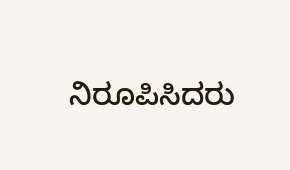ನಿರೂಪಿಸಿದರು